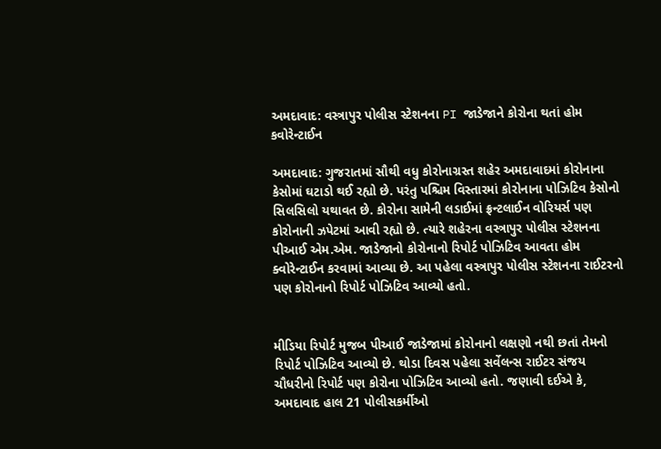અમદાવાદ: વસ્ત્રાપુર પોલીસ સ્ટેશનના PI જાડેજાને કોરોના થતાં હોમ કવોરેન્ટાઈન

અમદાવાદ: ગુજરાતમાં સૌથી વધુ કોરોનાગ્રસ્ત શહેર અમદાવાદમાં કોરોનાના કેસોમાં ઘટાડો થઈ રહ્યો છે. પરંતુ પશ્ચિમ વિસ્તારમાં કોરોનાના પોઝિટિવ કેસોનો સિલસિલો યથાવત છે. કોરોના સામેની લડાઈમાં ફ્રન્ટલાઈન વોરિયર્સ પણ કોરોનાની ઝપેટમાં આવી રહ્યો છે. ત્યારે શહેરના વસ્ત્રાપુર પોલીસ સ્ટેશનના પીઆઈ એમ.એમ. જાડેજાનો કોરોનાનો રિપોર્ટ પોઝિટિવ આવતા હોમ ક્વોરેન્ટાઈન કરવામાં આવ્યા છે. આ પહેલા વસ્ત્રાપુર પોલીસ સ્ટેશનના રાઈટરનો પણ કોરોનાનો રિપોર્ટ પોઝિટિવ આવ્યો હતો.


મીડિયા રિપોર્ટ મુજબ પીઆઈ જાડેજામાં કોરોનાનો લક્ષણો નથી છતાં તેમનો રિપોર્ટ પોઝિટિવ આવ્યો છે. થોડા દિવસ પહેલા સર્વેલન્સ રાઈટર સંજય ચૌધરીનો રિપોર્ટ પણ કોરોના પોઝિટિવ આવ્યો હતો. જણાવી દઈએ કે, અમદાવાદ હાલ 21 પોલીસકર્મીઓ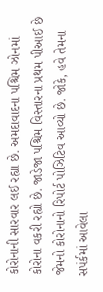કોરોનાની સારવાર લઈ રહ્યા છે. અમદાવાદના પશ્ચિમ ઝોનમાં કોરોના વકરી રહ્યો છે. જાડેજા પશ્ચિમ વિસ્તારના પ્રથમ પીઆઈ છે જેમનો કોરોનાનો રિપોર્ટ પોઝિટિવ આવ્યો છે. જોકે, હવે તેમના સપંર્કમાં આવેલા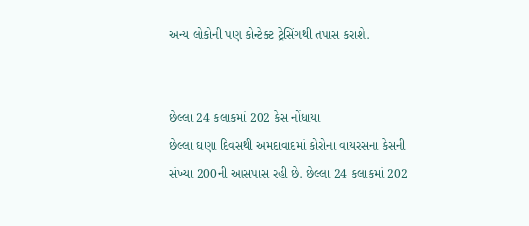અન્ય લોકોની પણ કોન્ટેક્ટ ટ્રેસિંગથી તપાસ કરાશે.


છેલ્લા 24 કલાકમાં 202 કેસ નોંધાયા
છેલ્લા ઘણા દિવસથી અમદાવાદમાં કોરોના વાયરસના કેસની સંખ્યા 200ની આસપાસ રહી છે. છેલ્લા 24 કલાકમાં 202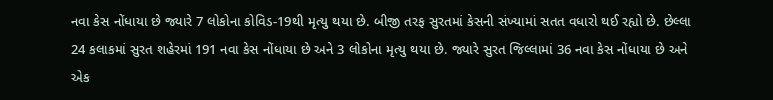નવા કેસ નોંધાયા છે જ્યારે 7 લોકોના કોવિડ-19થી મૃત્યુ થયા છે. બીજી તરફ સુરતમાં કેસની સંખ્યામાં સતત વધારો થઈ રહ્યો છે. છેલ્લા 24 કલાકમાં સુરત શહેરમાં 191 નવા કેસ નોંધાયા છે અને 3 લોકોના મૃત્યુ થયા છે. જ્યારે સુરત જિલ્લામાં 36 નવા કેસ નોંધાયા છે અને એક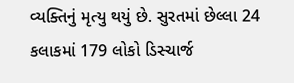વ્યક્તિનું મૃત્યુ થયું છે. સુરતમાં છેલ્લા 24 કલાકમાં 179 લોકો ડિસ્ચાર્જ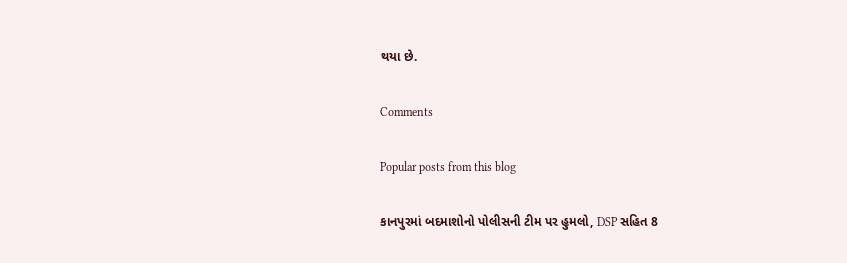થયા છે.

Comments

Popular posts from this blog

કાનપુરમાં બદમાશોનો પોલીસની ટીમ પર હુમલો, DSP સહિત 8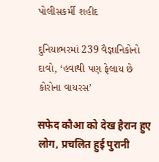પોલીસકર્મી શહીદ

દુનિયાભરમાં 239 વૈજ્ઞાનિકોનો દાવો, ‘હવાથી પણ ફેલાય છે કોરોના વાયરસ’

सफेद कौआ को देख हैरान हुए लोग, प्रचलित हुई पुरानी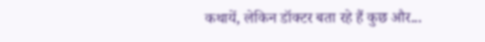कथायें, लेकिन डॉक्टर बता रहे हैं कुछ और...